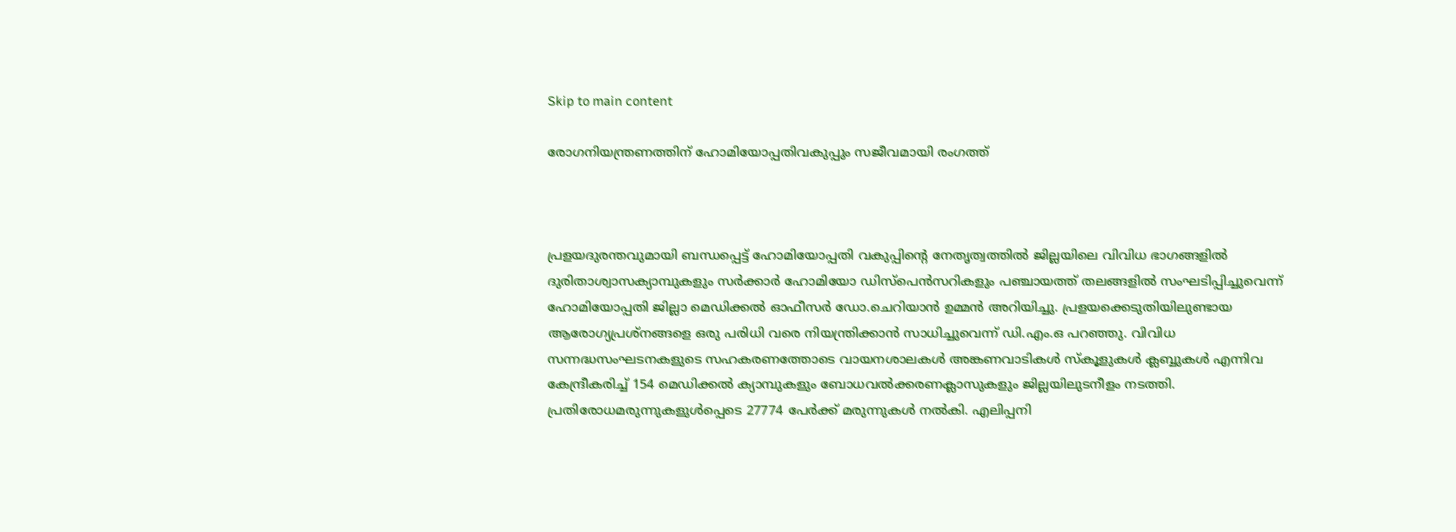Skip to main content

രോഗനിയന്ത്രണത്തിന് ഹോമിയോപ്പതിവകുപ്പും സജീവമായി രംഗത്ത്



പ്രളയദുരന്തവുമായി ബന്ധപ്പെട്ട് ഹോമിയോപ്പതി വകുപ്പിന്റെ നേതൃത്വത്തില്‍ ജില്ലയിലെ വിവിധ ഭാഗങ്ങളില്‍ ദുരിതാശ്വാസക്യാമ്പുകളും സര്‍ക്കാര്‍ ഹോമിയോ ഡിസ്‌പെന്‍സറികളും പഞ്ചായത്ത് തലങ്ങളില്‍ സംഘടിപ്പിച്ചുവെന്ന് ഹോമിയോപ്പതി ജില്ലാ മെഡിക്കല്‍ ഓഫീസര്‍ ഡോ.ചെറിയാന്‍ ഉമ്മന്‍ അറിയിച്ചു. പ്രളയക്കെടുതിയിലുണ്ടായ ആരോഗ്യപ്രശ്‌നങ്ങളെ ഒരു പരിധി വരെ നിയന്ത്രിക്കാന്‍ സാധിച്ചുവെന്ന് ഡി.എം.ഒ പറഞ്ഞു. വിവിധ സന്നദ്ധസംഘടനകളുടെ സഹകരണത്തോടെ വായനശാലകള്‍ അങ്കണവാടികള്‍ സ്‌കൂളുകള്‍ ക്ലബ്ബുകള്‍ എന്നിവ കേന്ദ്രീകരിച്ച് 154 മെഡിക്കല്‍ ക്യാമ്പുകളും ബോധവല്‍ക്കരണക്ലാസുകളും ജില്ലയിലുടനീളം നടത്തി. പ്രതിരോധമരുന്നുകളുള്‍പ്പെടെ 27774 പേര്‍ക്ക് മരുന്നുകള്‍ നല്‍കി. എലിപ്പനി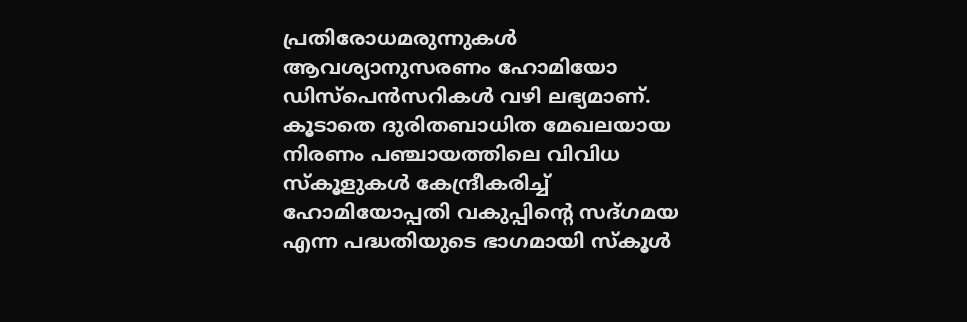പ്രതിരോധമരുന്നുകള്‍ ആവശ്യാനുസരണം ഹോമിയോ ഡിസ്‌പെന്‍സറികള്‍ വഴി ലഭ്യമാണ്. കൂടാതെ ദുരിതബാധിത മേഖലയായ നിരണം പഞ്ചായത്തിലെ വിവിധ സ്‌കൂളുകള്‍ കേന്ദ്രീകരിച്ച് ഹോമിയോപ്പതി വകുപ്പിന്റെ സദ്ഗമയ എന്ന പദ്ധതിയുടെ ഭാഗമായി സ്‌കൂള്‍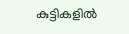കുട്ടികളില്‍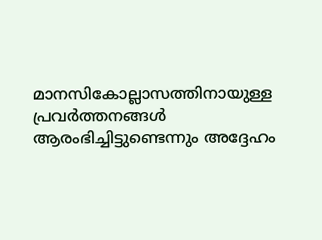മാനസികോല്ലാസത്തിനായുള്ള പ്രവര്‍ത്തനങ്ങള്‍ ആരംഭിച്ചിട്ടുണ്ടെന്നും അദ്ദേഹം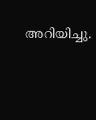അറിയിച്ചു.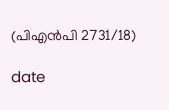(പിഎന്‍പി 2731/18)

date